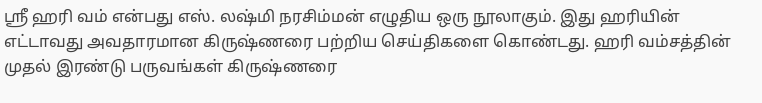ஶ்ரீ ஹரி வம் என்பது எஸ். லஷ்மி நரசிம்மன் எழுதிய ஒரு நூலாகும். இது ஹரியின் எட்டாவது அவதாரமான கிருஷ்ணரை பற்றிய செய்திகளை கொண்டது. ஹரி வம்சத்தின் முதல் இரண்டு பருவங்கள் கிருஷ்ணரை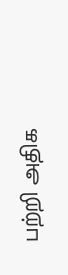பற்றி அதிக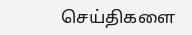செய்திகளை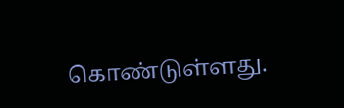கொண்டுள்ளது.